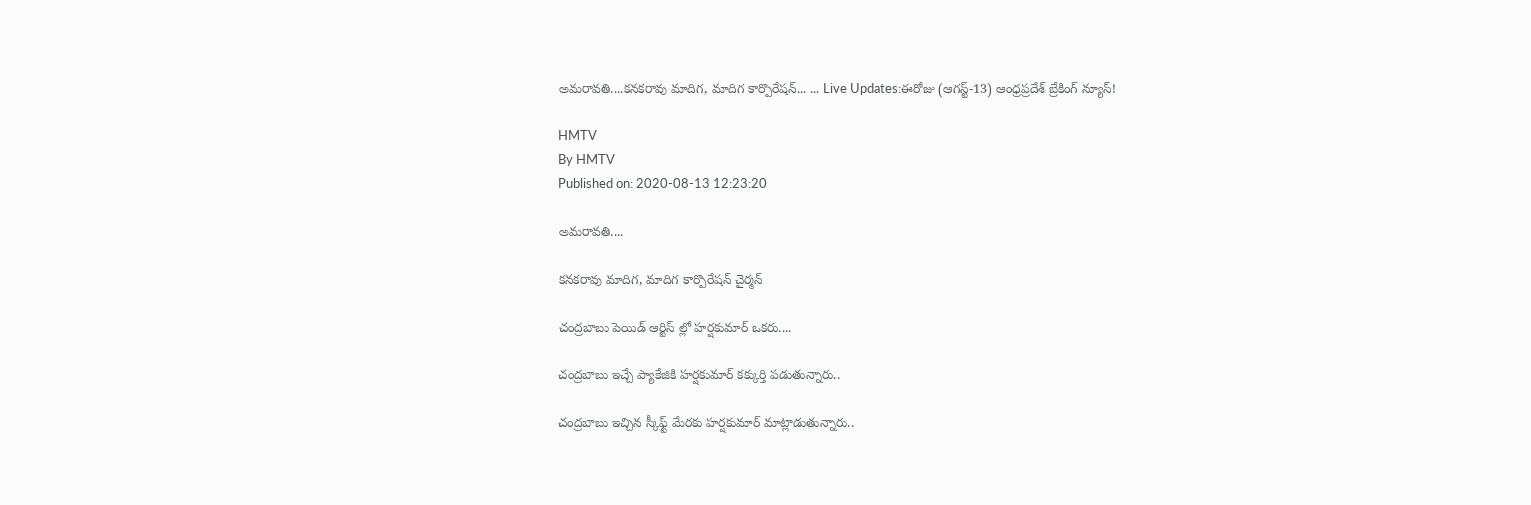అమరావతి....కనకరావు మాదిగ, మాదిగ కార్పొరేషన్... ... Live Updates:ఈరోజు (ఆగస్ట్-13) ఆంధ్రప్రదేశ్ బ్రేకింగ్ న్యూస్!

HMTV
By HMTV
Published on: 2020-08-13 12:23:20

అమరావతి....

కనకరావు మాదిగ, మాదిగ కార్పొరేషన్ చైర్మన్

చంద్రబాబు పెయిడ్ ఆర్టిస్ ల్లో హర్షకుమార్ ఒకరు....

చంద్రబాబు ఇచ్చే ప్యాకేజికి హర్షకుమార్ కక్కుర్తి పడుతున్నారు..

చంద్రబాబు ఇచ్చిన స్కీఫ్ట్ మేరకు హర్షకుమార్ మాట్లాడుతున్నారు..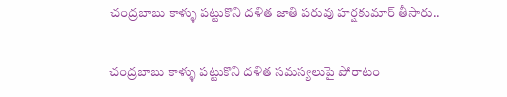చంద్రబాబు కాళ్ళు పట్టుకొని దళిత జాతి పరువు హర్షకుమార్ తీసారు..

చంద్రబాబు కాళ్ళు పట్టుకొని దళిత సమస్యలుపై పోరాటం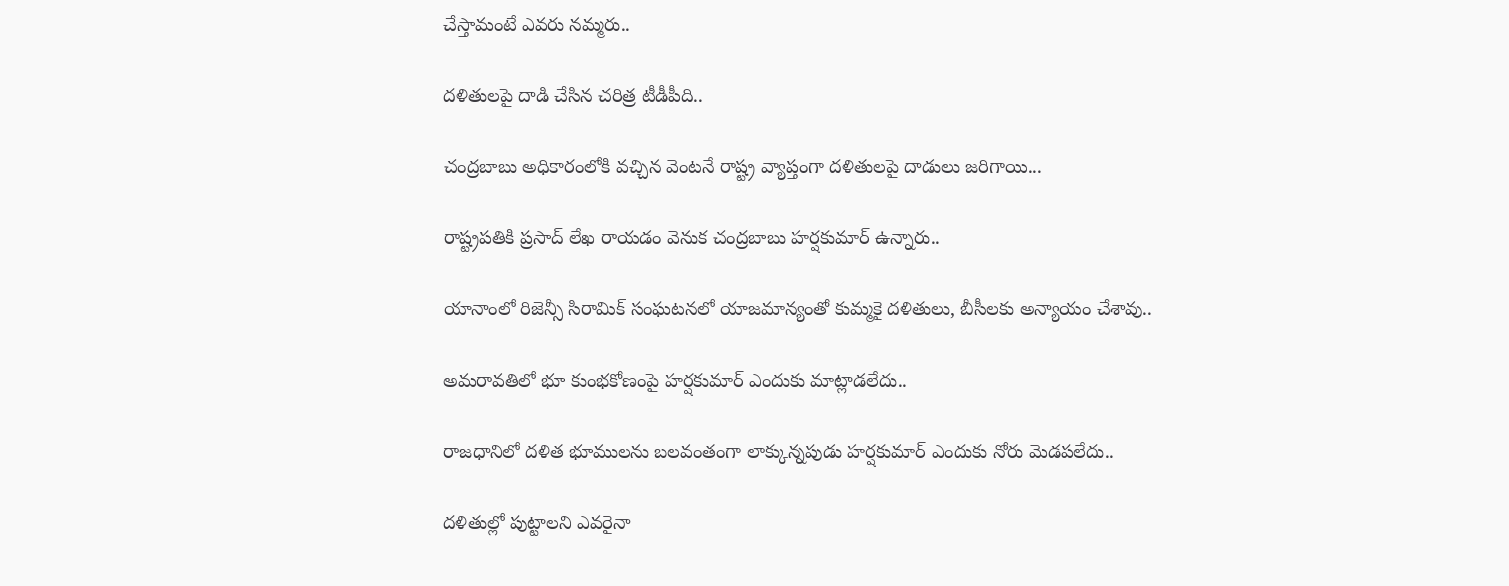చేస్తామంటే ఎవరు నమ్మరు..

దళితులపై దాడి చేసిన చరిత్ర టీడీపీది..

చంద్రబాబు అధికారంలోకి వచ్చిన వెంటనే రాష్ట్ర వ్యాప్తంగా దళితులపై దాడులు జరిగాయి...

రాష్ట్రపతికి ప్రసాద్ లేఖ రాయడం వెనుక చంద్రబాబు హర్షకుమార్ ఉన్నారు..

యానాంలో రిజెన్సీ సిరామిక్ సంఘటనలో యాజమాన్యంతో కుమ్మకై దళితులు, బీసీలకు అన్యాయం చేశావు..

అమరావతిలో భూ కుంభకోణంపై హర్షకుమార్ ఎందుకు మాట్లాడలేదు..

రాజధానిలో దళిత భూములను బలవంతంగా లాక్కున్నపుడు హర్షకుమార్ ఎందుకు నోరు మెడపలేదు..

దళితుల్లో పుట్టాలని ఎవరైనా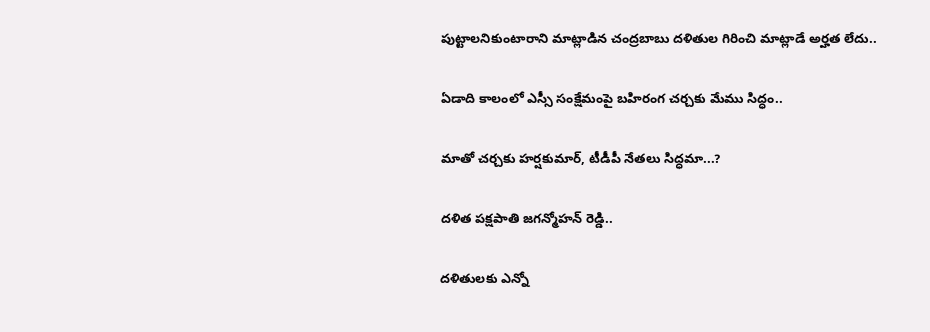పుట్టాలనికుంటారాని మాట్లాడిన చంద్రబాబు దళితుల గిరించి మాట్లాడే అర్హత లేదు..

ఏడాది కాలంలో ఎస్సీ సంక్షేమంపై బహిరంగ చర్చకు మేము సిద్ధం..

మాతో చర్చకు హర్షకుమార్, టీడీపీ నేతలు సిద్ధమా...?

దళిత పక్షపాతి జగన్మోహన్ రెడ్డి..

దళితులకు ఎన్నో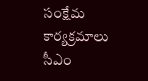సంక్షేమ కార్యక్రమాలు సీఎం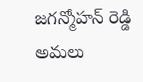జగన్మోహన్ రెడ్డి అమలు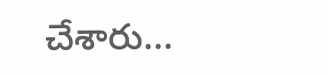చేశారు...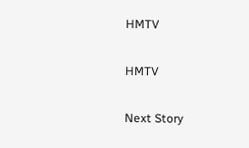HMTV

HMTV

Next Story